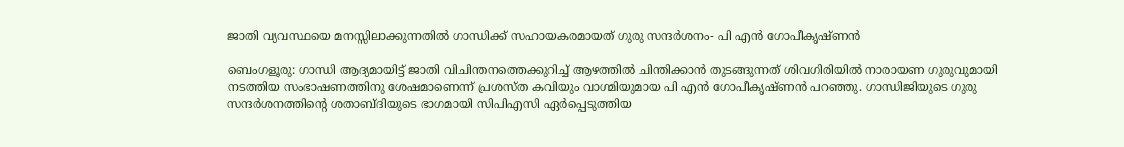ജാതി വ്യവസ്ഥയെ മനസ്സിലാക്കുന്നതിൽ ഗാന്ധിക്ക് സഹായകരമായത് ഗുരു സന്ദർശനം- പി എൻ ഗോപീകൃഷ്ണൻ

ബെംഗളൂരു: ഗാന്ധി ആദ്യമായിട്ട് ജാതി വിചിന്തനത്തെക്കുറിച്ച് ആഴത്തിൽ ചിന്തിക്കാൻ തുടങ്ങുന്നത് ശിവഗിരിയിൽ നാരായണ ഗുരുവുമായി നടത്തിയ സംഭാഷണത്തിനു ശേഷമാണെന്ന് പ്രശസ്ത കവിയും വാഗ്മിയുമായ പി എൻ ഗോപീകൃഷ്ണൻ പറഞ്ഞു. ഗാന്ധിജിയുടെ ഗുരു സന്ദർശനത്തിന്റെ ശതാബ്ദിയുടെ ഭാഗമായി സിപിഎസി ഏർപ്പെടുത്തിയ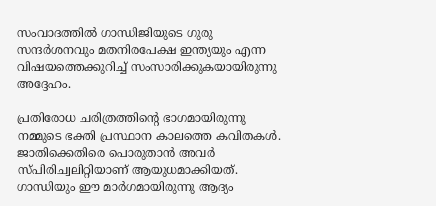സംവാദത്തിൽ ഗാന്ധിജിയുടെ ഗുരു സന്ദർശനവും മതനിരപേക്ഷ ഇന്ത്യയും എന്ന വിഷയത്തെക്കുറിച്ച് സംസാരിക്കുകയായിരുന്നു അദ്ദേഹം.

പ്രതിരോധ ചരിത്രത്തിന്റെ ഭാഗമായിരുന്നു നമ്മുടെ ഭക്തി പ്രസ്ഥാന കാലത്തെ കവിതകൾ. ജാതിക്കെതിരെ പൊരുതാൻ അവർ സ്പിരിച്വലിറ്റിയാണ് ആയുധമാക്കിയത്. ഗാന്ധിയും ഈ മാർഗമായിരുന്നു ആദ്യം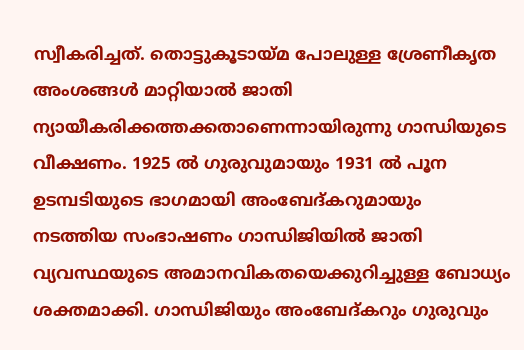സ്വീകരിച്ചത്. തൊട്ടുകൂടായ്മ പോലുള്ള ശ്രേണീകൃത അംശങ്ങൾ മാറ്റിയാൽ ജാതി ന്യായീകരിക്കത്തക്കതാണെന്നായിരുന്നു ഗാന്ധിയുടെ വീക്ഷണം. 1925 ൽ ഗുരുവുമായും 1931 ൽ പൂന ഉടമ്പടിയുടെ ഭാഗമായി അംബേദ്‌കറുമായും നടത്തിയ സംഭാഷണം ഗാന്ധിജിയിൽ ജാതി വ്യവസ്ഥയുടെ അമാനവികതയെക്കുറിച്ചുള്ള ബോധ്യം ശക്തമാക്കി. ഗാന്ധിജിയും അംബേദ്കറും ഗുരുവും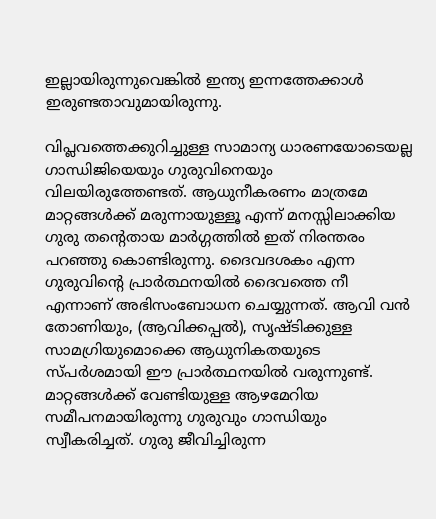ഇല്ലായിരുന്നുവെങ്കിൽ ഇന്ത്യ ഇന്നത്തേക്കാൾ ഇരുണ്ടതാവുമായിരുന്നു.

വിപ്ലവത്തെക്കുറിച്ചുള്ള സാമാന്യ ധാരണയോടെയല്ല ഗാന്ധിജിയെയും ഗുരുവിനെയും വിലയിരുത്തേണ്ടത്. ആധുനീകരണം മാത്രമേ മാറ്റങ്ങൾക്ക് മരുന്നായുള്ളൂ എന്ന് മനസ്സിലാക്കിയ ഗുരു തന്റെതായ മാർഗ്ഗത്തിൽ ഇത് നിരന്തരം പറഞ്ഞു കൊണ്ടിരുന്നു. ദൈവദശകം എന്ന ഗുരുവിന്റെ പ്രാർത്ഥനയിൽ ദൈവത്തെ നീ എന്നാണ് അഭിസംബോധന ചെയ്യുന്നത്. ആവി വൻ തോണിയും, (ആവിക്കപ്പൽ), സൃഷ്ടിക്കുള്ള സാമഗ്രിയുമൊക്കെ ആധുനികതയുടെ സ്പർശമായി ഈ പ്രാർത്ഥനയിൽ വരുന്നുണ്ട്. മാറ്റങ്ങൾക്ക് വേണ്ടിയുള്ള ആഴമേറിയ സമീപനമായിരുന്നു ഗുരുവും ഗാന്ധിയും സ്വീകരിച്ചത്. ഗുരു ജീവിച്ചിരുന്ന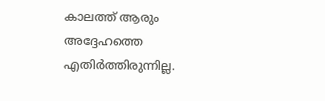കാലത്ത് ആരും അദ്ദേഹത്തെ എതിർത്തിരുന്നില്ല.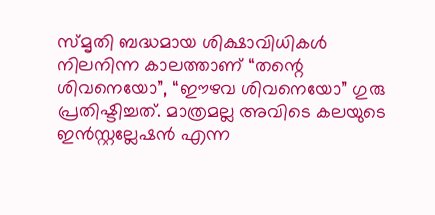സ്മൃതി ബദ്ധമായ ശിക്ഷാവിധികൾ നിലനിന്ന കാലത്താണ് “തന്റെ ശിവനെയോ”, “ഈഴവ ശിവനെയോ” ഗുരു പ്രതിഷ്ടിച്ചത്. മാത്രമല്ല അവിടെ കലയുടെ ഇൻസ്റ്റല്ലേഷൻ എന്ന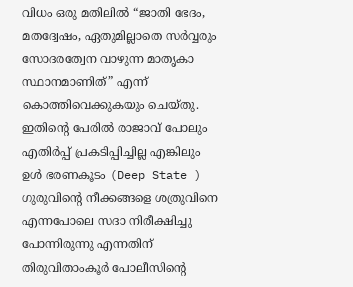വിധം ഒരു മതിലിൽ “ജാതി ഭേദം, മതദ്വേഷം, ഏതുമില്ലാതെ സർവ്വരും സോദരത്വേന വാഴുന്ന മാതൃകാ സ്ഥാനമാണിത്” എന്ന് കൊത്തിവെക്കുകയും ചെയ്തു. ഇതിന്റെ പേരിൽ രാജാവ് പോലും എതിർപ്പ് പ്രകടിപ്പിച്ചില്ല എങ്കിലും ഉൾ ഭരണകൂടം (Deep State ) ഗുരുവിന്റെ നീക്കങ്ങളെ ശത്രുവിനെ എന്നപോലെ സദാ നിരീക്ഷിച്ചു പോന്നിരുന്നു എന്നതിന് തിരുവിതാംകൂർ പോലീസിന്റെ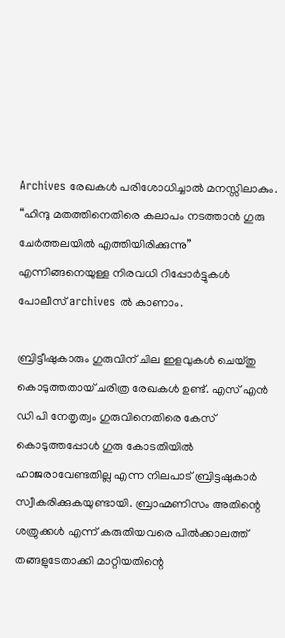Archives രേഖകൾ പരിശോധിച്ചാൽ മനസ്സിലാകും. “ഹിന്ദു മതത്തിനെതിരെ കലാപം നടത്താൻ ഗുരു ചേർത്തലയിൽ എത്തിയിരിക്കുന്നു” എന്നിങ്ങനെയുള്ള നിരവധി റിപ്പോർട്ടുകൾ പോലീസ് archives ൽ കാണാം.

ബ്രിട്ടീഷുകാരും ഗുരുവിന് ചില ഇളവുകൾ ചെയ്തു കൊടുത്തതായ് ചരിത്ര രേഖകൾ ഉണ്ട്. എസ് എൻ ഡി പി നേതൃത്വം ഗുരുവിനെതിരെ കേസ് കൊടുത്തപ്പോൾ ഗുരു കോടതിയിൽ ഹാജരാവേണ്ടതില്ല എന്ന നിലപാട് ബ്രിട്ടഷുകാർ സ്വീകരിക്കുകയുണ്ടായി. ബ്രാഹ്മണിസം അതിന്റെ ശത്രുക്കൾ എന്ന് കരുതിയവരെ പിൽക്കാലത്ത് തങ്ങളുടേതാക്കി മാറ്റിയതിന്റെ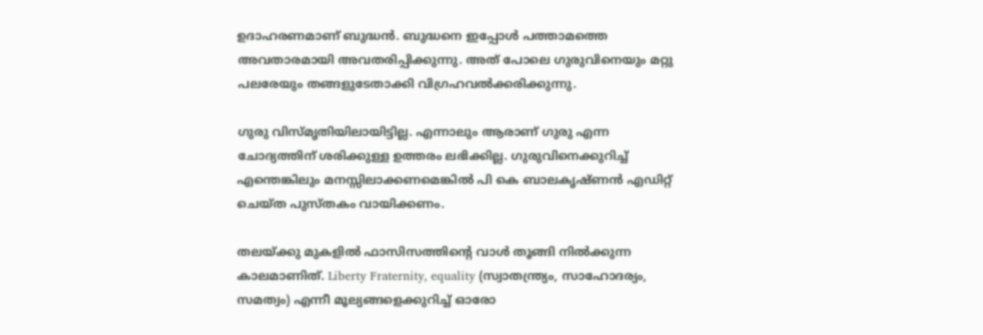ഉദാഹരണമാണ് ബുദ്ധൻ. ബുദ്ധനെ ഇപ്പോൾ പത്താമത്തെ അവതാരമായി അവതരിപ്പിക്കുന്നു. അത് പോലെ ഗുരുവിനെയും മറ്റു പലരേയും തങ്ങളുടേതാക്കി വിഗ്രഹവൽക്കരിക്കുന്നു.

ഗുരു വിസ്‌മൃതിയിലായിട്ടില്ല. എന്നാലും ആരാണ് ഗുരു എന്ന ചോദ്യത്തിന് ശരിക്കുള്ള ഉത്തരം ലഭിക്കില്ല. ഗുരുവിനെക്കുറിച്ച് എന്തെങ്കിലും മനസ്സിലാക്കണമെങ്കിൽ പി കെ ബാലകൃഷ്ണൻ എഡിറ്റ്‌ ചെയ്ത പുസ്തകം വായിക്കണം.

തലയ്ക്കു മുകളിൽ ഫാസിസത്തിന്റെ വാൾ തൂങ്ങി നിൽക്കുന്ന കാലമാണിത്. Liberty Fraternity, equality (സ്വാതന്ത്ര്യം, സാഹോദര്യം, സമത്വം) എന്നീ മൂല്യങ്ങളെക്കുറിച്ച് ഓരോ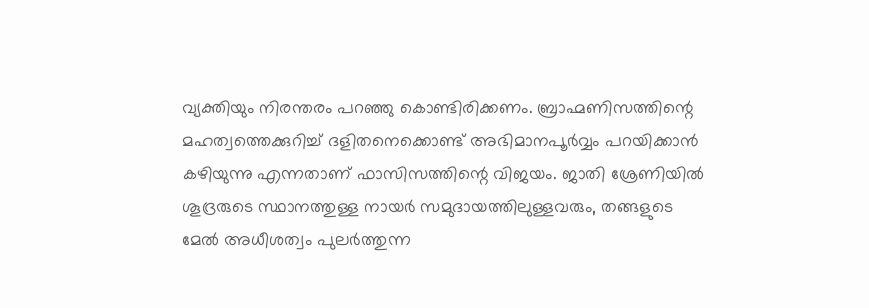വ്യക്തിയും നിരന്തരം പറഞ്ഞു കൊണ്ടിരിക്കണം. ബ്രാഹ്മണിസത്തിന്റെ മഹത്വത്തെക്കുറിച്ച് ദളിതനെക്കൊണ്ട് അഭിമാനപൂർവ്വം പറയിക്കാൻ കഴിയുന്നു എന്നതാണ് ഫാസിസത്തിന്റെ വിജയം. ജാതി ശ്രേണിയിൽ ശൂദ്രരുടെ സ്ഥാനത്തുള്ള നായർ സമുദായത്തിലുള്ളവരും, തങ്ങളുടെ മേൽ അധീശത്വം പുലർത്തുന്ന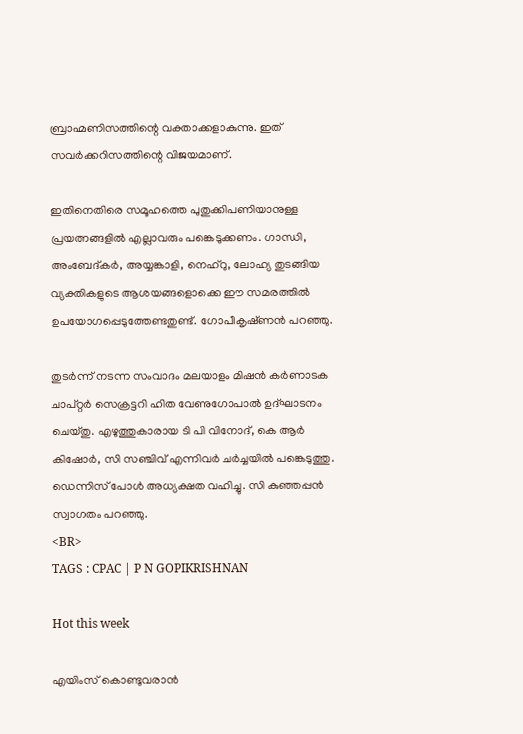ബ്രാഹ്മണിസത്തിന്റെ വക്താക്കളാകുന്നു. ഇത് സവർക്കറിസത്തിന്റെ വിജയമാണ്.

ഇതിനെതിരെ സമൂഹത്തെ പുതുക്കിപണിയാനുള്ള പ്രയത്നങ്ങളിൽ എല്ലാവരും പങ്കെടുക്കണം. ഗാന്ധി, അംബേദ്കർ, അയ്യങ്കാളി, നെഹ്‌റു, ലോഹ്യ തുടങ്ങിയ വ്യക്തികളുടെ ആശയങ്ങളൊക്കെ ഈ സമരത്തിൽ ഉപയോഗപ്പെടുത്തേണ്ടതുണ്ട്. ഗോപീകൃഷ്‌ണൻ പറഞ്ഞു.

തുടർന്ന് നടന്ന സംവാദം മലയാളം മിഷൻ കർണാടക ചാപ്റ്റർ സെക്രട്ടറി ഹിത വേണുഗോപാൽ ഉദ്ഘാടനം ചെയ്തു. എഴുത്തുകാരായ ടി പി വിനോദ്, കെ ആർ കിഷോർ, സി സഞ്ചിവ് എന്നിവർ ചർച്ചയിൽ പങ്കെടുത്തു. ഡെന്നിസ് പോൾ അധ്യക്ഷത വഹിച്ചു. സി കുഞ്ഞപ്പൻ സ്വാഗതം പറഞ്ഞു.
<BR>
TAGS : CPAC | P N GOPIKRISHNAN

Hot this week

എയിംസ് കൊണ്ടുവരാന്‍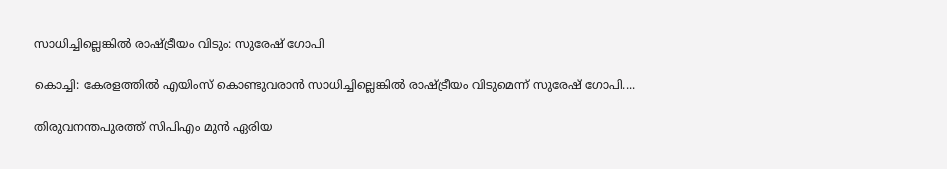സാധിച്ചില്ലെങ്കില്‍ രാഷ്ട്രീയം വിടും: സുരേഷ് ഗോപി

കൊച്ചി: കേരളത്തില്‍ എയിംസ് കൊണ്ടുവരാന്‍ സാധിച്ചില്ലെങ്കില്‍ രാഷ്ട്രീയം വിടുമെന്ന് സുരേഷ് ഗോപി....

തിരുവനന്തപുരത്ത് സിപിഎം മുൻ ഏരിയ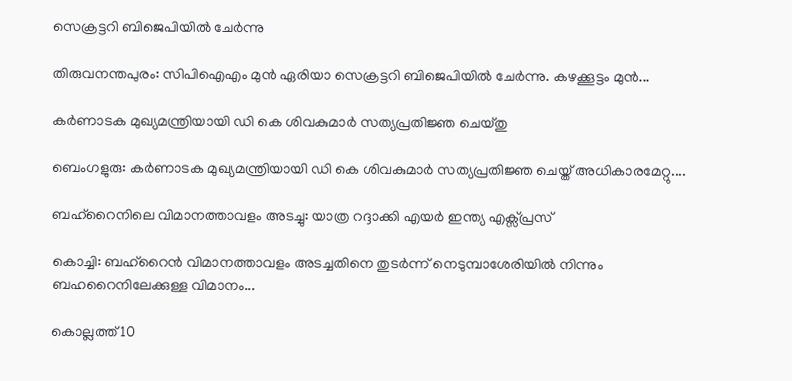സെക്രട്ടറി ബിജെപിയില്‍ ചേര്‍ന്നു

തിരുവനന്തപുരം: സിപിഐഎം മുന്‍ ഏരിയാ സെക്രട്ടറി ബിജെപിയില്‍ ചേര്‍ന്നു. കഴക്കൂട്ടം മുന്‍...

കര്‍ണാടക മുഖ്യമന്ത്രിയായി ഡി കെ ശിവകുമാര്‍ സത്യപ്രതിജ്ഞ ചെയ്തു

ബെംഗളുരു: കര്‍ണാടക മുഖ്യമന്ത്രിയായി ഡി കെ ശിവകുമാര്‍ സത്യപ്രതിജ്ഞ ചെയ്ത് അധികാരമേറ്റു....

ബഹ്റൈനിലെ വിമാനത്താവളം അടച്ചു: യാത്ര റദ്ദാക്കി എയര്‍ ഇന്ത്യ എക്സ്പ്രസ്

കൊച്ചി: ബഹ്റൈൻ വിമാനത്താവളം അടച്ചതിനെ തുടർന്ന് നെടുമ്പാശേരിയില്‍ നിന്നും ബഹറൈനിലേക്കുള്ള വിമാനം...

കൊല്ലത്ത് 10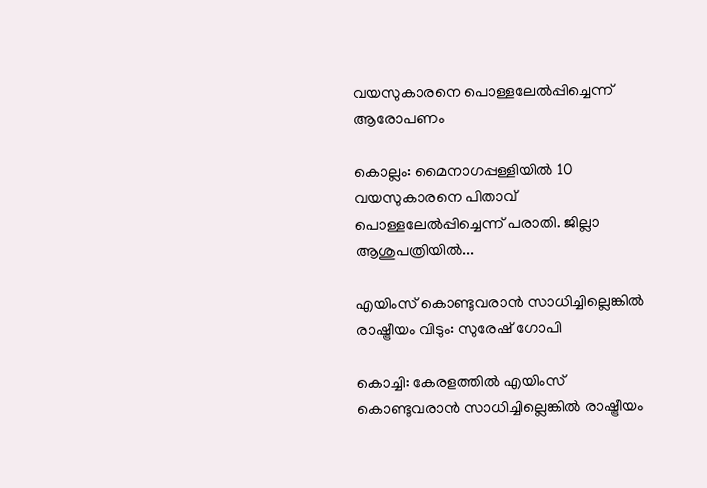വയസുകാരനെ പൊള്ളലേല്‍പ്പിച്ചെന്ന് ആരോപണം

കൊല്ലം: മൈനാഗപ്പള്ളിയില്‍ 10 വയസുകാരനെ പിതാവ് പൊള്ളലേല്‍പ്പിച്ചെന്ന് പരാതി. ജില്ലാ ആശുപത്രിയില്‍...

എയിംസ് കൊണ്ടുവരാന്‍ സാധിച്ചില്ലെങ്കില്‍ രാഷ്ട്രീയം വിടും: സുരേഷ് ഗോപി

കൊച്ചി: കേരളത്തില്‍ എയിംസ് കൊണ്ടുവരാന്‍ സാധിച്ചില്ലെങ്കില്‍ രാഷ്ട്രീയം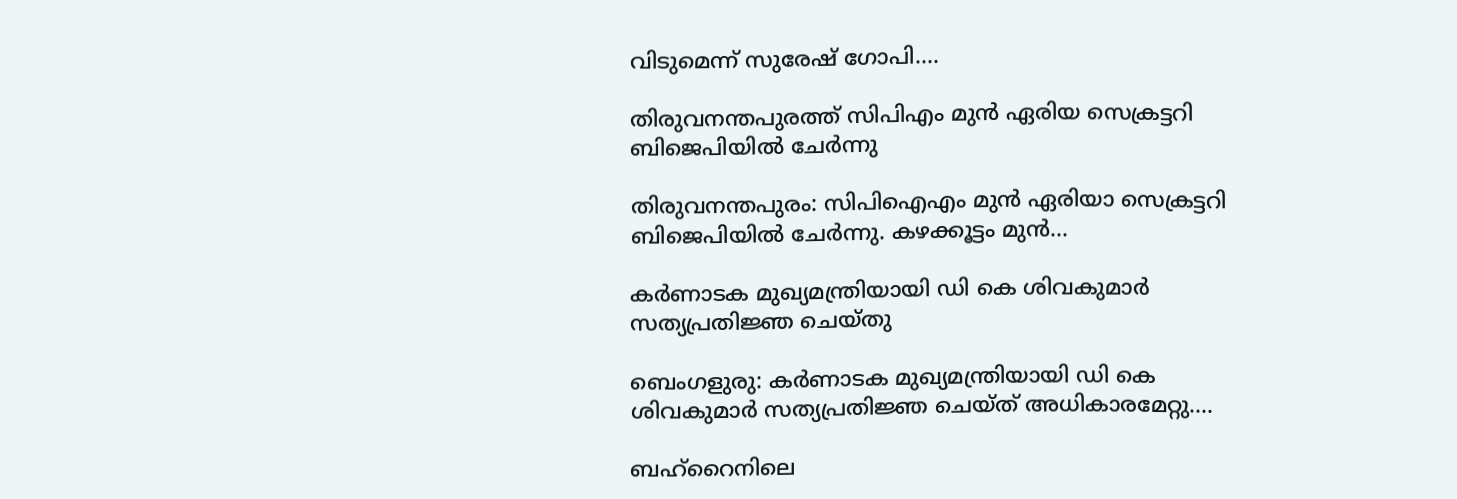വിടുമെന്ന് സുരേഷ് ഗോപി....

തിരുവനന്തപുരത്ത് സിപിഎം മുൻ ഏരിയ സെക്രട്ടറി ബിജെപിയില്‍ ചേര്‍ന്നു

തിരുവനന്തപുരം: സിപിഐഎം മുന്‍ ഏരിയാ സെക്രട്ടറി ബിജെപിയില്‍ ചേര്‍ന്നു. കഴക്കൂട്ടം മുന്‍...

കര്‍ണാടക മുഖ്യമന്ത്രിയായി ഡി കെ ശിവകുമാര്‍ സത്യപ്രതിജ്ഞ ചെയ്തു

ബെംഗളുരു: കര്‍ണാടക മുഖ്യമന്ത്രിയായി ഡി കെ ശിവകുമാര്‍ സത്യപ്രതിജ്ഞ ചെയ്ത് അധികാരമേറ്റു....

ബഹ്റൈനിലെ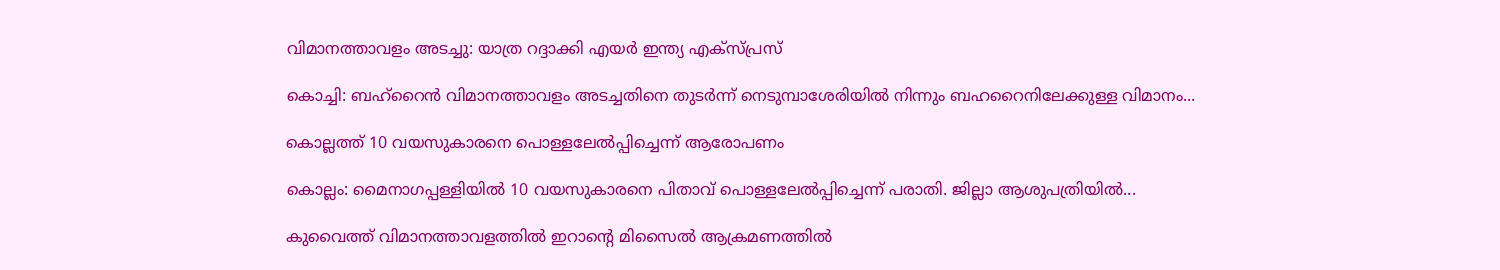വിമാനത്താവളം അടച്ചു: യാത്ര റദ്ദാക്കി എയര്‍ ഇന്ത്യ എക്സ്പ്രസ്

കൊച്ചി: ബഹ്റൈൻ വിമാനത്താവളം അടച്ചതിനെ തുടർന്ന് നെടുമ്പാശേരിയില്‍ നിന്നും ബഹറൈനിലേക്കുള്ള വിമാനം...

കൊല്ലത്ത് 10 വയസുകാരനെ പൊള്ളലേല്‍പ്പിച്ചെന്ന് ആരോപണം

കൊല്ലം: മൈനാഗപ്പള്ളിയില്‍ 10 വയസുകാരനെ പിതാവ് പൊള്ളലേല്‍പ്പിച്ചെന്ന് പരാതി. ജില്ലാ ആശുപത്രിയില്‍...

കുവൈത്ത് വിമാനത്താവളത്തിൽ ഇറാന്റെ മിസൈൽ ആക്രമണത്തിൽ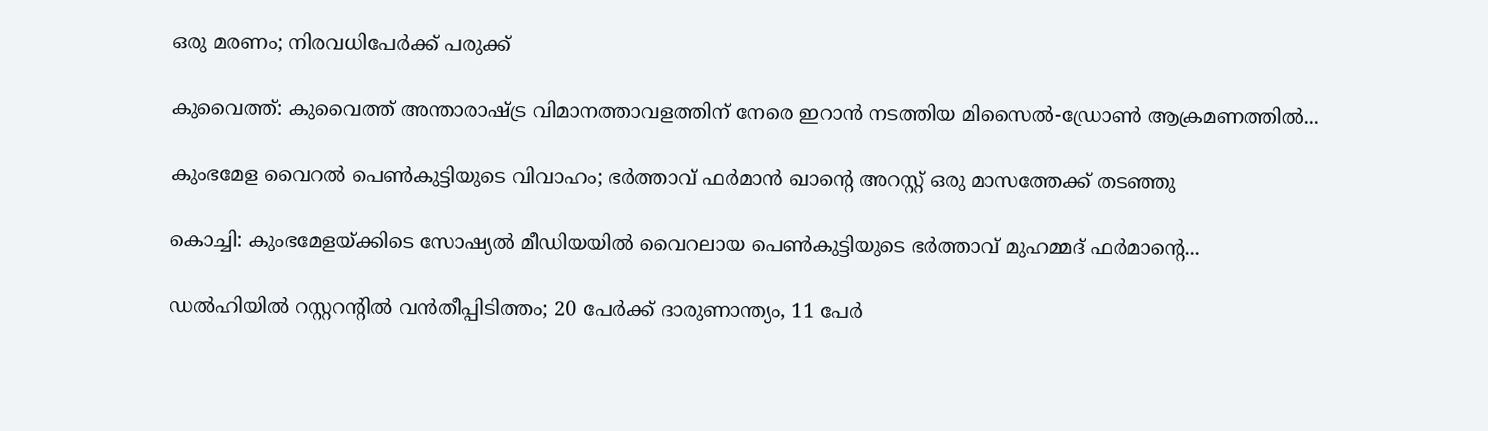ഒരു മരണം; നിരവധിപേർക്ക് പരുക്ക്

കുവൈത്ത്: കുവൈത്ത് അന്താരാഷ്ട്ര വിമാനത്താവളത്തിന് നേരെ ഇറാൻ നടത്തിയ മിസൈൽ-ഡ്രോൺ ആക്രമണത്തിൽ...

കുംഭമേള വൈറല്‍ പെണ്‍കുട്ടിയുടെ വിവാഹം; ഭര്‍ത്താവ് ഫര്‍മാൻ ഖാന്‍റെ അറസ്റ്റ് ഒരു മാസത്തേക്ക് തടഞ്ഞു

കൊച്ചി: കുംഭമേളയ്ക്കിടെ സോഷ്യല്‍ മീഡിയയില്‍ വൈറലായ പെണ്‍കുട്ടിയുടെ ഭർത്താവ് മുഹമ്മദ് ഫർമാന്റെ...

ഡൽഹിയിൽ റസ്റ്ററന്റിൽ വൻതീപ്പിടിത്തം; 20 പേർക്ക് ദാരുണാന്ത്യം, 11 പേർ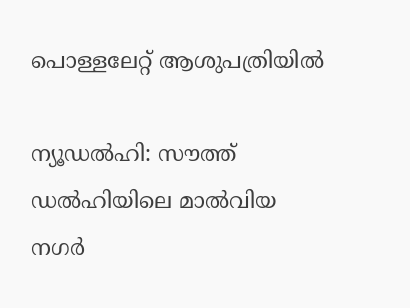പൊള്ളലേറ്റ് ആശുപത്രിയില്‍

ന്യൂഡല്‍ഹി: സൗത്ത് ഡൽഹിയിലെ മാൽവിയ നഗർ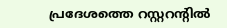പ്രദേശത്തെ റസ്റ്ററന്റിൽ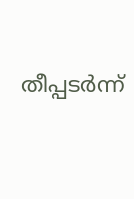തീപ്പടർന്ന്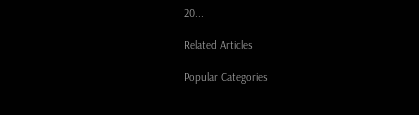20...

Related Articles

Popular Categories